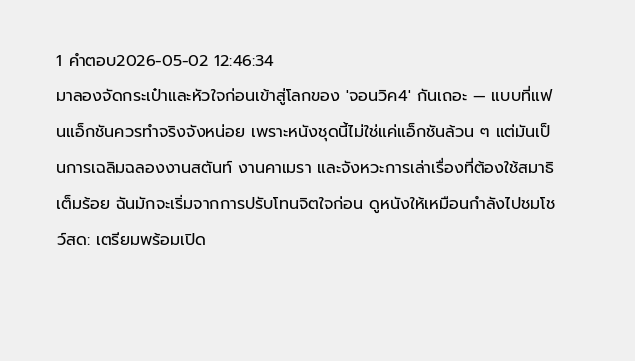1 คำตอบ2026-05-02 12:46:34
มาลองจัดกระเป๋าและหัวใจก่อนเข้าสู่โลกของ 'จอนวิค4' กันเถอะ — แบบที่แฟนแอ็กชันควรทำจริงจังหน่อย เพราะหนังชุดนี้ไม่ใช่แค่แอ็กชันล้วน ๆ แต่มันเป็นการเฉลิมฉลองงานสตันท์ งานคาเมรา และจังหวะการเล่าเรื่องที่ต้องใช้สมาธิเต็มร้อย ฉันมักจะเริ่มจากการปรับโทนจิตใจก่อน ดูหนังให้เหมือนกำลังไปชมโชว์สด: เตรียมพร้อมเปิด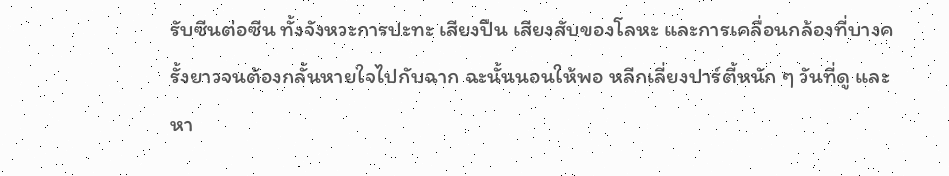รับซีนต่อซีน ทั้งจังหวะการปะทะ เสียงปืน เสียงสับของโลหะ และการเคลื่อนกล้องที่บางครั้งยาวจนต้องกลั้นหายใจไปกับฉาก ฉะนั้นนอนให้พอ หลีกเลี่ยงปาร์ตี้หนัก ๆ วันที่ดู และหา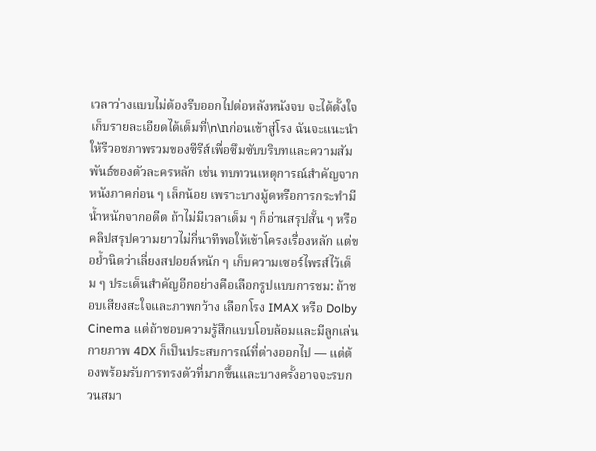เวลาว่างแบบไม่ต้องรีบออกไปต่อหลังหนังจบ จะได้ตั้งใจเก็บรายละเอียดได้เต็มที่\n\nก่อนเข้าสู่โรง ฉันจะแนะนำให้รีวอชภาพรวมของซีรีส์เพื่อซึมซับบริบทและความสัมพันธ์ของตัวละครหลัก เช่น ทบทวนเหตุการณ์สำคัญจากหนังภาคก่อน ๆ เล็กน้อย เพราะบางมู้ดหรือการกระทำมีน้ำหนักจากอดีต ถ้าไม่มีเวลาเต็ม ๆ ก็อ่านสรุปสั้น ๆ หรือคลิปสรุปความยาวไม่กี่นาทีพอให้เข้าโครงเรื่องหลัก แต่ขอย้ำนิดว่าเลี่ยงสปอยล์หนัก ๆ เก็บความเซอร์ไพรส์ไว้เต็ม ๆ ประเด็นสำคัญอีกอย่างคือเลือกรูปแบบการชม: ถ้าชอบเสียงสะใจและภาพกว้าง เลือกโรง IMAX หรือ Dolby Cinema แต่ถ้าชอบความรู้สึกแบบโอบล้อมและมีลูกเล่นกายภาพ 4DX ก็เป็นประสบการณ์ที่ต่างออกไป — แต่ต้องพร้อมรับการทรงตัวที่มากขึ้นและบางครั้งอาจจะรบกวนสมา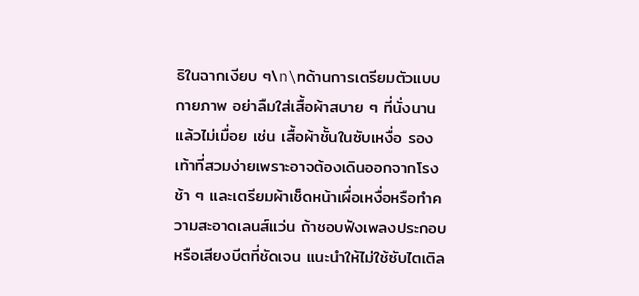ธิในฉากเงียบ ๆ\n\nด้านการเตรียมตัวแบบกายภาพ อย่าลืมใส่เสื้อผ้าสบาย ๆ ที่นั่งนานแล้วไม่เมื่อย เช่น เสื้อผ้าชั้นในซับเหงื่อ รองเท้าที่สวมง่ายเพราะอาจต้องเดินออกจากโรงช้า ๆ และเตรียมผ้าเช็ดหน้าเผื่อเหงื่อหรือทำความสะอาดเลนส์แว่น ถ้าชอบฟังเพลงประกอบหรือเสียงบีตที่ชัดเจน แนะนำให้ไม่ใช้ซับไตเติล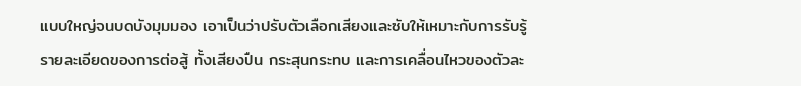แบบใหญ่จนบดบังมุมมอง เอาเป็นว่าปรับตัวเลือกเสียงและซับให้เหมาะกับการรับรู้รายละเอียดของการต่อสู้ ทั้งเสียงปืน กระสุนกระทบ และการเคลื่อนไหวของตัวละ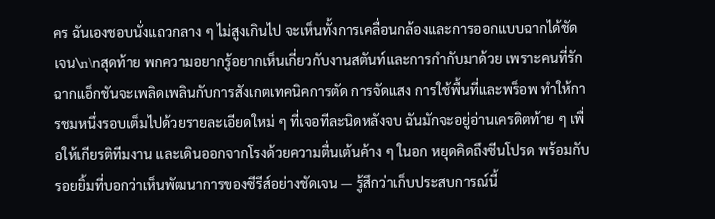คร ฉันเองชอบนั่งแถวกลาง ๆ ไม่สูงเกินไป จะเห็นทั้งการเคลื่อนกล้องและการออกแบบฉากได้ชัดเจน\n\nสุดท้าย พกความอยากรู้อยากเห็นเกี่ยวกับงานสตันท์และการกำกับมาด้วย เพราะคนที่รักฉากแอ็กชันจะเพลิดเพลินกับการสังเกตเทคนิคการตัด การจัดแสง การใช้พื้นที่และพร็อพ ทำให้การชมหนึ่งรอบเต็มไปด้วยรายละเอียดใหม่ ๆ ที่เจอทีละนิดหลังจบ ฉันมักจะอยู่อ่านเครดิตท้าย ๆ เพื่อให้เกียรติทีมงาน และเดินออกจากโรงด้วยความตื่นเต้นค้าง ๆ ในอก หยุดคิดถึงซีนโปรด พร้อมกับรอยยิ้มที่บอกว่าเห็นพัฒนาการของซีรีส์อย่างชัดเจน — รู้สึกว่าเก็บประสบการณ์นี้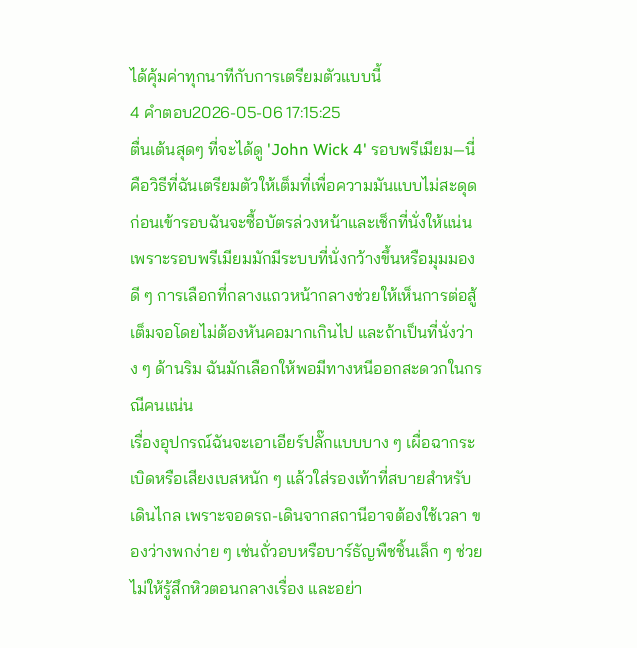ได้คุ้มค่าทุกนาทีกับการเตรียมตัวแบบนี้
4 คำตอบ2026-05-06 17:15:25
ตื่นเต้นสุดๆ ที่จะได้ดู 'John Wick 4' รอบพรีเมียม—นี่คือวิธีที่ฉันเตรียมตัวให้เต็มที่เพื่อความมันแบบไม่สะดุด
ก่อนเข้ารอบฉันจะซื้อบัตรล่วงหน้าและเช็กที่นั่งให้แน่น เพราะรอบพรีเมียมมักมีระบบที่นั่งกว้างขึ้นหรือมุมมองดี ๆ การเลือกที่กลางแถวหน้ากลางช่วยให้เห็นการต่อสู้เต็มจอโดยไม่ต้องหันคอมากเกินไป และถ้าเป็นที่นั่งว่าง ๆ ด้านริม ฉันมักเลือกให้พอมีทางหนีออกสะดวกในกรณีคนแน่น
เรื่องอุปกรณ์ฉันจะเอาเอียร์ปลั๊กแบบบาง ๆ เผื่อฉากระเบิดหรือเสียงเบสหนัก ๆ แล้วใส่รองเท้าที่สบายสำหรับเดินไกล เพราะจอดรถ-เดินจากสถานีอาจต้องใช้เวลา ของว่างพกง่าย ๆ เช่นถั่วอบหรือบาร์ธัญพืชชิ้นเล็ก ๆ ช่วยไม่ให้รู้สึกหิวตอนกลางเรื่อง และอย่า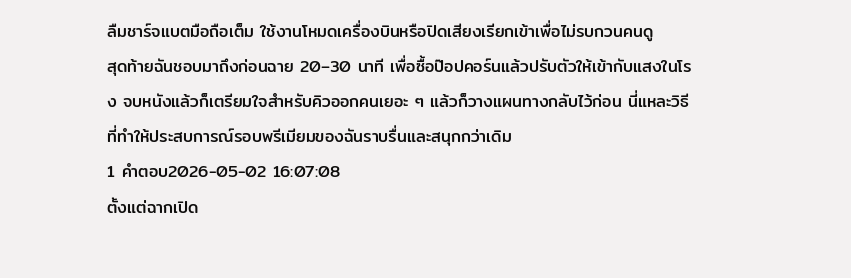ลืมชาร์จแบตมือถือเต็ม ใช้งานโหมดเครื่องบินหรือปิดเสียงเรียกเข้าเพื่อไม่รบกวนคนดู
สุดท้ายฉันชอบมาถึงก่อนฉาย 20–30 นาที เพื่อซื้อป๊อปคอร์นแล้วปรับตัวให้เข้ากับแสงในโรง จบหนังแล้วก็เตรียมใจสำหรับคิวออกคนเยอะ ๆ แล้วก็วางแผนทางกลับไว้ก่อน นี่แหละวิธีที่ทำให้ประสบการณ์รอบพรีเมียมของฉันราบรื่นและสนุกกว่าเดิม
1 คำตอบ2026-05-02 16:07:08
ตั้งแต่ฉากเปิด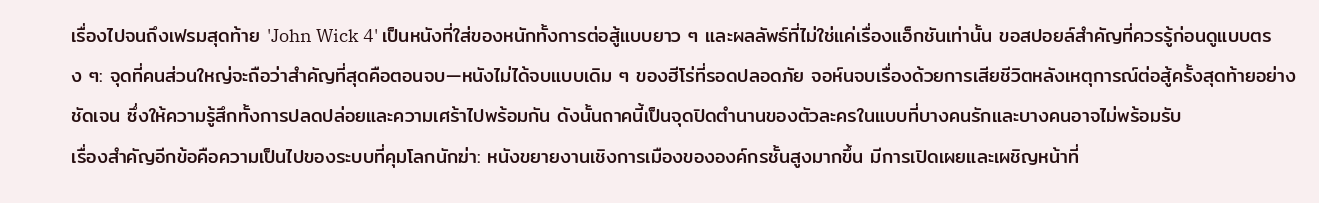เรื่องไปจนถึงเฟรมสุดท้าย 'John Wick 4' เป็นหนังที่ใส่ของหนักทั้งการต่อสู้แบบยาว ๆ และผลลัพธ์ที่ไม่ใช่แค่เรื่องแอ็กชันเท่านั้น ขอสปอยล์สำคัญที่ควรรู้ก่อนดูแบบตรง ๆ: จุดที่คนส่วนใหญ่จะถือว่าสำคัญที่สุดคือตอนจบ—หนังไม่ได้จบแบบเดิม ๆ ของฮีโร่ที่รอดปลอดภัย จอห์นจบเรื่องด้วยการเสียชีวิตหลังเหตุการณ์ต่อสู้ครั้งสุดท้ายอย่างชัดเจน ซึ่งให้ความรู้สึกทั้งการปลดปล่อยและความเศร้าไปพร้อมกัน ดังนั้นถาคนี้เป็นจุดปิดตำนานของตัวละครในแบบที่บางคนรักและบางคนอาจไม่พร้อมรับ
เรื่องสำคัญอีกข้อคือความเป็นไปของระบบที่คุมโลกนักฆ่า: หนังขยายงานเชิงการเมืองขององค์กรชั้นสูงมากขึ้น มีการเปิดเผยและเผชิญหน้าที่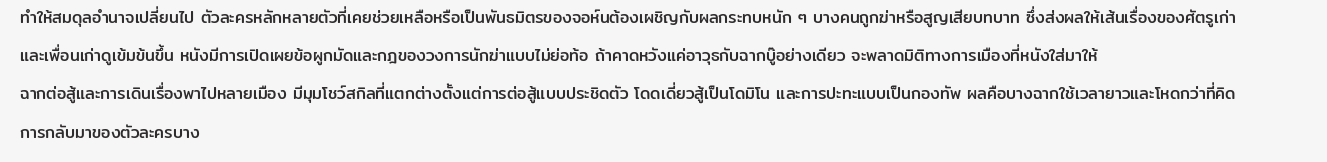ทำให้สมดุลอำนาจเปลี่ยนไป ตัวละครหลักหลายตัวที่เคยช่วยเหลือหรือเป็นพันธมิตรของจอห์นต้องเผชิญกับผลกระทบหนัก ๆ บางคนถูกฆ่าหรือสูญเสียบทบาท ซึ่งส่งผลให้เส้นเรื่องของศัตรูเก่าและเพื่อนเก่าดูเข้มข้นขึ้น หนังมีการเปิดเผยข้อผูกมัดและกฎของวงการนักฆ่าแบบไม่ย่อท้อ ถ้าคาดหวังแค่อาวุธกับฉากบู๊อย่างเดียว จะพลาดมิติทางการเมืองที่หนังใส่มาให้
ฉากต่อสู้และการเดินเรื่องพาไปหลายเมือง มีมุมโชว์สกิลที่แตกต่างตั้งแต่การต่อสู้แบบประชิดตัว โดดเดี่ยวสู้เป็นโดมิโน และการปะทะแบบเป็นกองทัพ ผลคือบางฉากใช้เวลายาวและโหดกว่าที่คิด การกลับมาของตัวละครบาง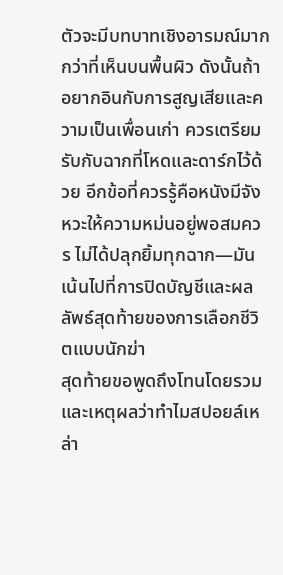ตัวจะมีบทบาทเชิงอารมณ์มากกว่าที่เห็นบนพื้นผิว ดังนั้นถ้าอยากอินกับการสูญเสียและความเป็นเพื่อนเก่า ควรเตรียมรับกับฉากที่โหดและดาร์กไว้ด้วย อีกข้อที่ควรรู้คือหนังมีจังหวะให้ความหม่นอยู่พอสมควร ไม่ได้ปลุกยิ้มทุกฉาก—มันเน้นไปที่การปิดบัญชีและผลลัพธ์สุดท้ายของการเลือกชีวิตแบบนักฆ่า
สุดท้ายขอพูดถึงโทนโดยรวมและเหตุผลว่าทำไมสปอยล์เหล่า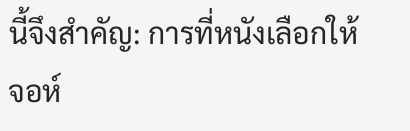นี้จึงสำคัญ: การที่หนังเลือกให้จอห์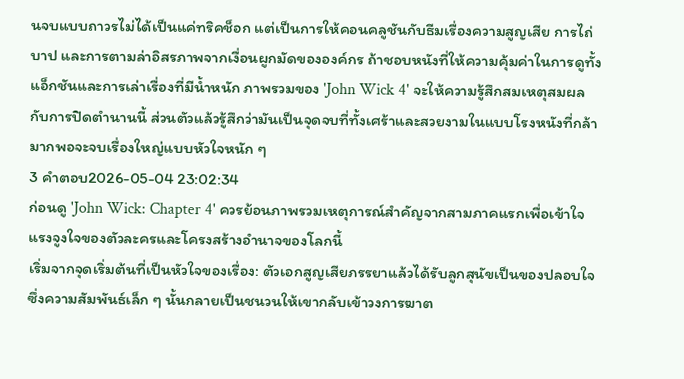นจบแบบถาวรไม่ได้เป็นแค่ทริคช็อก แต่เป็นการให้คอนคลูชันกับธีมเรื่องความสูญเสีย การไถ่บาป และการตามล่าอิสรภาพจากเงื่อนผูกมัดขององค์กร ถ้าชอบหนังที่ให้ความคุ้มค่าในการดูทั้งแอ็กชันและการเล่าเรื่องที่มีน้ำหนัก ภาพรวมของ 'John Wick 4' จะให้ความรู้สึกสมเหตุสมผลกับการปิดตำนานนี้ ส่วนตัวแล้วรู้สึกว่ามันเป็นจุดจบที่ทั้งเศร้าและสวยงามในแบบโรงหนังที่กล้ามากพอจะจบเรื่องใหญ่แบบหัวใจหนัก ๆ
3 คำตอบ2026-05-04 23:02:34
ก่อนดู 'John Wick: Chapter 4' ควรย้อนภาพรวมเหตุการณ์สำคัญจากสามภาคแรกเพื่อเข้าใจแรงจูงใจของตัวละครและโครงสร้างอำนาจของโลกนี้
เริ่มจากจุดเริ่มต้นที่เป็นหัวใจของเรื่อง: ตัวเอกสูญเสียภรรยาแล้วได้รับลูกสุนัขเป็นของปลอบใจ ซึ่งความสัมพันธ์เล็ก ๆ นั้นกลายเป็นชนวนให้เขากลับเข้าวงการฆาต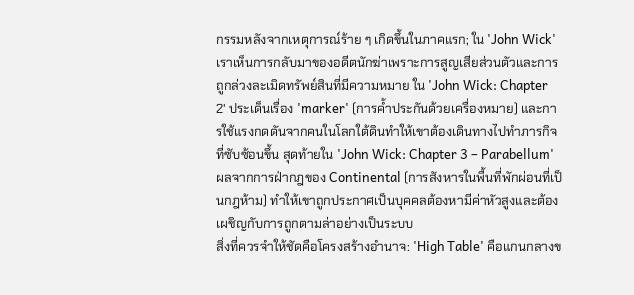กรรมหลังจากเหตุการณ์ร้าย ๆ เกิดขึ้นในภาคแรก; ใน 'John Wick' เราเห็นการกลับมาของอดีตนักฆ่าเพราะการสูญเสียส่วนตัวและการถูกล่วงละเมิดทรัพย์สินที่มีความหมาย ใน 'John Wick: Chapter 2' ประเด็นเรื่อง 'marker' (การค้ำประกันด้วยเครื่องหมาย) และการใช้แรงกดดันจากคนในโลกใต้ดินทำให้เขาต้องเดินทางไปทำภารกิจที่ซับซ้อนขึ้น สุดท้ายใน 'John Wick: Chapter 3 – Parabellum' ผลจากการฝ่ากฎของ Continental (การสังหารในพื้นที่พักผ่อนที่เป็นกฎห้าม) ทำให้เขาถูกประกาศเป็นบุคคลต้องหามีค่าหัวสูงและต้องเผชิญกับการถูกตามล่าอย่างเป็นระบบ
สิ่งที่ควรจำให้ชัดคือโครงสร้างอำนาจ: 'High Table' คือแกนกลางข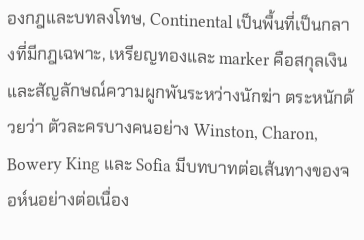องกฎและบทลงโทษ, Continental เป็นพื้นที่เป็นกลางที่มีกฎเฉพาะ, เหรียญทองและ marker คือสกุลเงินและสัญลักษณ์ความผูกพันระหว่างนักฆ่า ตระหนักด้วยว่า ตัวละครบางคนอย่าง Winston, Charon, Bowery King และ Sofia มีบทบาทต่อเส้นทางของจอห์นอย่างต่อเนื่อง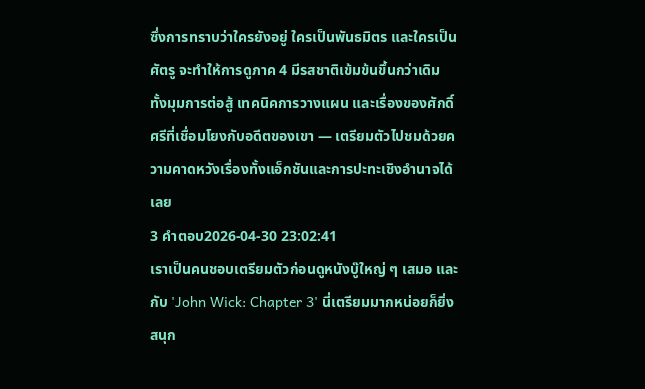ซึ่งการทราบว่าใครยังอยู่ ใครเป็นพันธมิตร และใครเป็นศัตรู จะทำให้การดูภาค 4 มีรสชาติเข้มข้นขึ้นกว่าเดิม ทั้งมุมการต่อสู้ เทคนิคการวางแผน และเรื่องของศักดิ์ศรีที่เชื่อมโยงกับอดีตของเขา — เตรียมตัวไปชมด้วยความคาดหวังเรื่องทั้งแอ็กชันและการปะทะเชิงอำนาจได้เลย
3 คำตอบ2026-04-30 23:02:41
เราเป็นคนชอบเตรียมตัวก่อนดูหนังบู๊ใหญ่ ๆ เสมอ และกับ 'John Wick: Chapter 3' นี่เตรียมมากหน่อยก็ยิ่งสนุก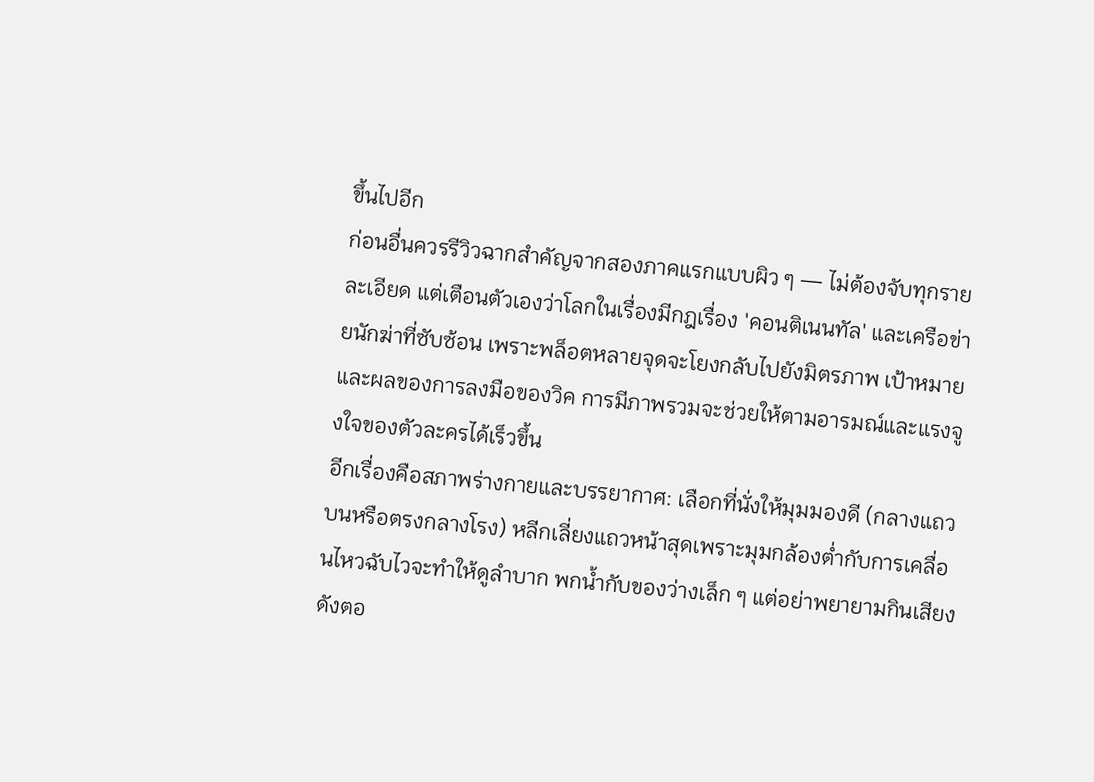ขึ้นไปอีก
ก่อนอื่นควรรีวิวฉากสำคัญจากสองภาคแรกแบบผิว ๆ — ไม่ต้องจับทุกรายละเอียด แต่เตือนตัวเองว่าโลกในเรื่องมีกฎเรื่อง 'คอนติเนนทัล' และเครือข่ายนักฆ่าที่ซับซ้อน เพราะพล็อตหลายจุดจะโยงกลับไปยังมิตรภาพ เป้าหมาย และผลของการลงมือของวิค การมีภาพรวมจะช่วยให้ตามอารมณ์และแรงจูงใจของตัวละครได้เร็วขึ้น
อีกเรื่องคือสภาพร่างกายและบรรยากาศ: เลือกที่นั่งให้มุมมองดี (กลางแถวบนหรือตรงกลางโรง) หลีกเลี่ยงแถวหน้าสุดเพราะมุมกล้องต่ำกับการเคลื่อนไหวฉับไวจะทำให้ดูลำบาก พกน้ำกับของว่างเล็ก ๆ แต่อย่าพยายามกินเสียงดังตอ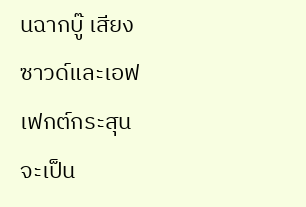นฉากบู๊ เสียงซาวด์และเอฟเฟกต์กระสุนจะเป็น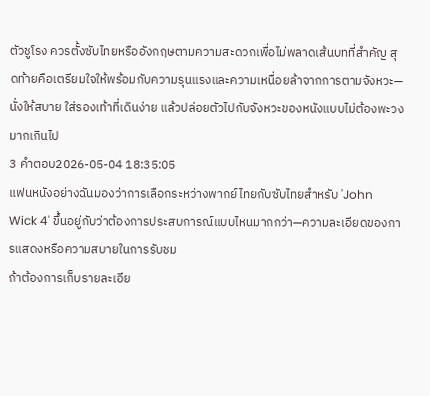ตัวชูโรง ควรตั้งซับไทยหรืออังกฤษตามความสะดวกเพื่อไม่พลาดเส้นบทที่สำคัญ สุดท้ายคือเตรียมใจให้พร้อมกับความรุนแรงและความเหนื่อยล้าจากการตามจังหวะ—นั่งให้สบาย ใส่รองเท้าที่เดินง่าย แล้วปล่อยตัวไปกับจังหวะของหนังแบบไม่ต้องพะวงมากเกินไป
3 คำตอบ2026-05-04 18:35:05
แฟนหนังอย่างฉันมองว่าการเลือกระหว่างพากย์ไทยกับซับไทยสำหรับ 'John Wick 4' ขึ้นอยู่กับว่าต้องการประสบการณ์แบบไหนมากกว่า—ความละเอียดของการแสดงหรือความสบายในการรับชม
ถ้าต้องการเก็บรายละเอีย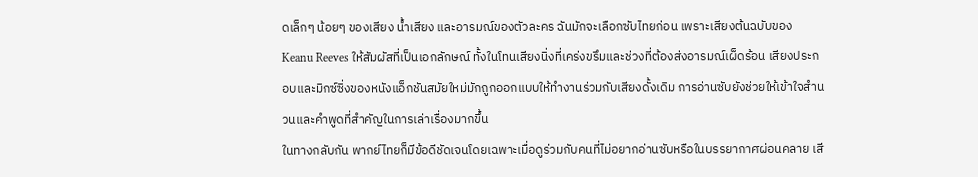ดเล็กๆ น้อยๆ ของเสียง น้ำเสียง และอารมณ์ของตัวละคร ฉันมักจะเลือกซับไทยก่อน เพราะเสียงต้นฉบับของ Keanu Reeves ให้สัมผัสที่เป็นเอกลักษณ์ ทั้งในโทนเสียงนิ่งที่เคร่งขรึมและช่วงที่ต้องส่งอารมณ์เผ็ดร้อน เสียงประกอบและมิกซ์ซิ่งของหนังแอ็กชันสมัยใหม่มักถูกออกแบบให้ทำงานร่วมกับเสียงดั้งเดิม การอ่านซับยังช่วยให้เข้าใจสำนวนและคำพูดที่สำคัญในการเล่าเรื่องมากขึ้น
ในทางกลับกัน พากย์ไทยก็มีข้อดีชัดเจนโดยเฉพาะเมื่อดูร่วมกับคนที่ไม่อยากอ่านซับหรือในบรรยากาศผ่อนคลาย เสี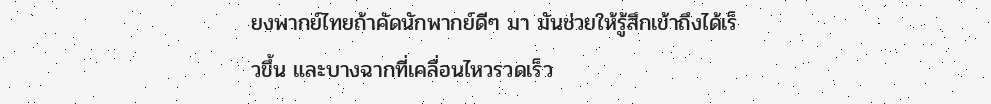ยงพากย์ไทยถ้าคัดนักพากย์ดีๆ มา มันช่วยให้รู้สึกเข้าถึงได้เร็วขึ้น และบางฉากที่เคลื่อนไหวรวดเร็ว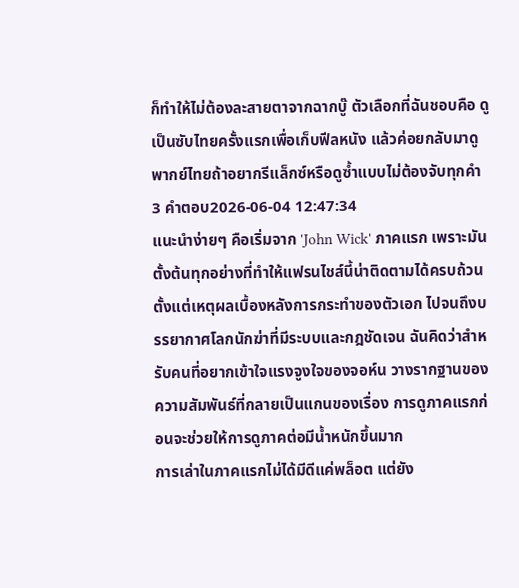ก็ทำให้ไม่ต้องละสายตาจากฉากบู๊ ตัวเลือกที่ฉันชอบคือ ดูเป็นซับไทยครั้งแรกเพื่อเก็บฟีลหนัง แล้วค่อยกลับมาดูพากย์ไทยถ้าอยากรีแล็กซ์หรือดูซ้ำแบบไม่ต้องจับทุกคำ
3 คำตอบ2026-06-04 12:47:34
แนะนําง่ายๆ คือเริ่มจาก 'John Wick' ภาคแรก เพราะมันตั้งต้นทุกอย่างที่ทำให้แฟรนไชส์นี้น่าติดตามได้ครบถ้วน ตั้งแต่เหตุผลเบื้องหลังการกระทำของตัวเอก ไปจนถึงบรรยากาศโลกนักฆ่าที่มีระบบและกฎชัดเจน ฉันคิดว่าสำหรับคนที่อยากเข้าใจแรงจูงใจของจอห์น วางรากฐานของความสัมพันธ์ที่กลายเป็นแกนของเรื่อง การดูภาคแรกก่อนจะช่วยให้การดูภาคต่อมีน้ำหนักขึ้นมาก
การเล่าในภาคแรกไม่ได้มีดีแค่พล็อต แต่ยัง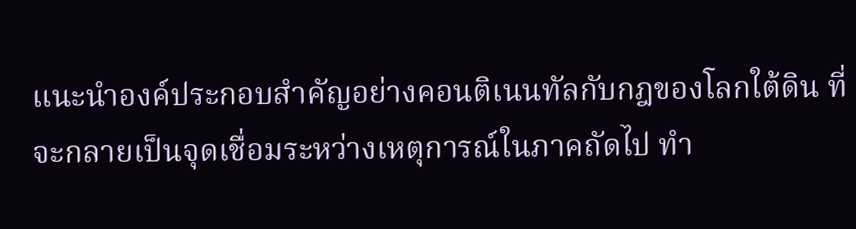แนะนำองค์ประกอบสำคัญอย่างคอนติเนนทัลกับกฎของโลกใต้ดิน ที่จะกลายเป็นจุดเชื่อมระหว่างเหตุการณ์ในภาคถัดไป ทำ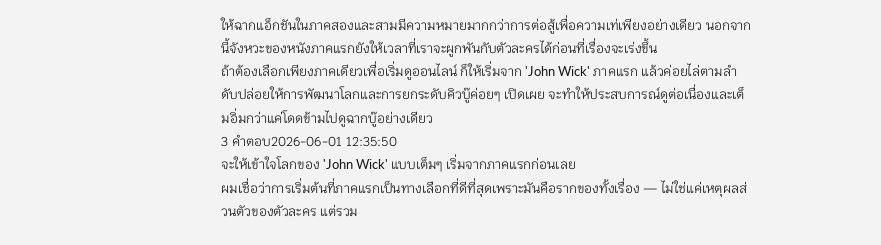ให้ฉากแอ็กชันในภาคสองและสามมีความหมายมากกว่าการต่อสู้เพื่อความเท่เพียงอย่างเดียว นอกจากนี้จังหวะของหนังภาคแรกยังให้เวลาที่เราจะผูกพันกับตัวละครได้ก่อนที่เรื่องจะเร่งขึ้น
ถ้าต้องเลือกเพียงภาคเดียวเพื่อเริ่มดูออนไลน์ ก็ให้เริ่มจาก 'John Wick' ภาคแรก แล้วค่อยไล่ตามลำดับปล่อยให้การพัฒนาโลกและการยกระดับคิวบู๊ค่อยๆ เปิดเผย จะทำให้ประสบการณ์ดูต่อเนื่องและเต็มอิ่มกว่าแค่โดดข้ามไปดูฉากบู๊อย่างเดียว
3 คำตอบ2026-06-01 12:35:50
จะให้เข้าใจโลกของ 'John Wick' แบบเต็มๆ เริ่มจากภาคแรกก่อนเลย
ผมเชื่อว่าการเริ่มต้นที่ภาคแรกเป็นทางเลือกที่ดีที่สุดเพราะมันคือรากของทั้งเรื่อง — ไม่ใช่แค่เหตุผลส่วนตัวของตัวละคร แต่รวม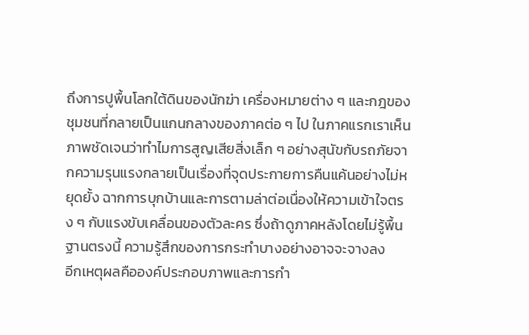ถึงการปูพื้นโลกใต้ดินของนักฆ่า เครื่องหมายต่าง ๆ และกฎของชุมชนที่กลายเป็นแกนกลางของภาคต่อ ๆ ไป ในภาคแรกเราเห็นภาพชัดเจนว่าทำไมการสูญเสียสิ่งเล็ก ๆ อย่างสุนัขกับรถภัยจากความรุนแรงกลายเป็นเรื่องที่จุดประกายการคืนแค้นอย่างไม่หยุดยั้ง ฉากการบุกบ้านและการตามล่าต่อเนื่องให้ความเข้าใจตรง ๆ กับแรงขับเคลื่อนของตัวละคร ซึ่งถ้าดูภาคหลังโดยไม่รู้พื้นฐานตรงนี้ ความรู้สึกของการกระทำบางอย่างอาจจะจางลง
อีกเหตุผลคือองค์ประกอบภาพและการกำ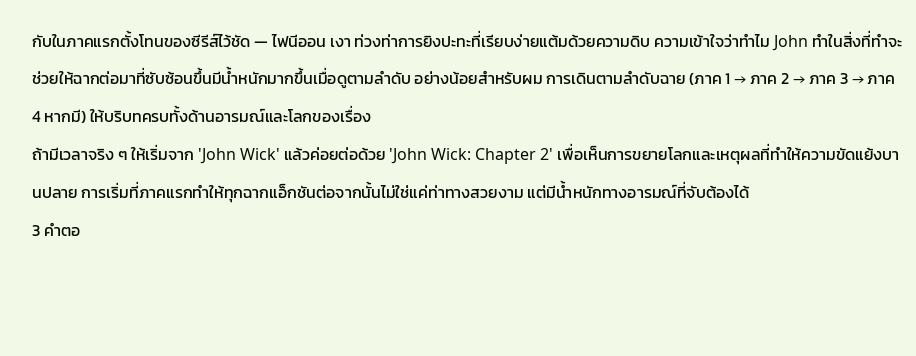กับในภาคแรกตั้งโทนของซีรีส์ไว้ชัด — ไฟนีออน เงา ท่วงท่าการยิงปะทะที่เรียบง่ายแต้มด้วยความดิบ ความเข้าใจว่าทำไม John ทำในสิ่งที่ทำจะช่วยให้ฉากต่อมาที่ซับซ้อนขึ้นมีน้ำหนักมากขึ้นเมื่อดูตามลำดับ อย่างน้อยสำหรับผม การเดินตามลำดับฉาย (ภาค 1 → ภาค 2 → ภาค 3 → ภาค 4 หากมี) ให้บริบทครบทั้งด้านอารมณ์และโลกของเรื่อง
ถ้ามีเวลาจริง ๆ ให้เริ่มจาก 'John Wick' แล้วค่อยต่อด้วย 'John Wick: Chapter 2' เพื่อเห็นการขยายโลกและเหตุผลที่ทำให้ความขัดแย้งบานปลาย การเริ่มที่ภาคแรกทำให้ทุกฉากแอ็กชันต่อจากนั้นไม่ใช่แค่ท่าทางสวยงาม แต่มีน้ำหนักทางอารมณ์ที่จับต้องได้
3 คำตอ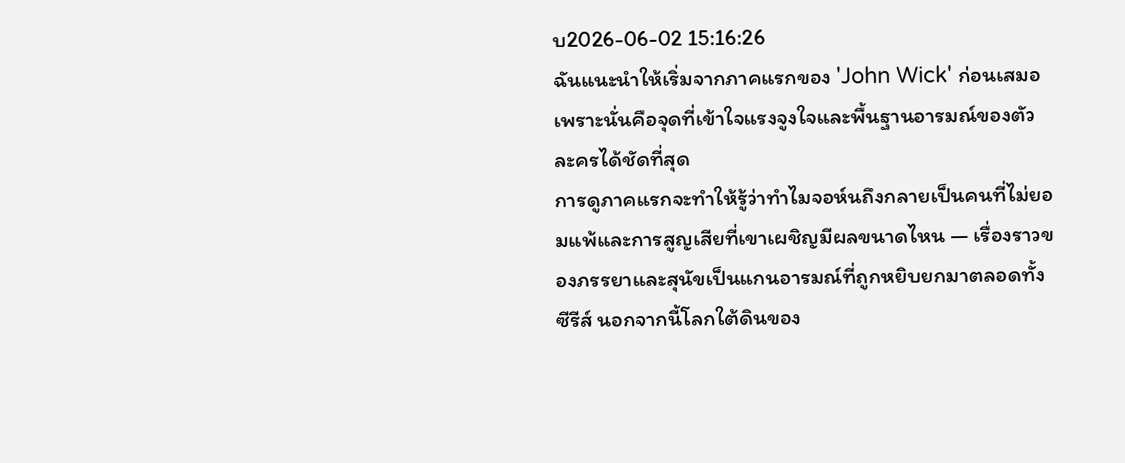บ2026-06-02 15:16:26
ฉันแนะนำให้เริ่มจากภาคแรกของ 'John Wick' ก่อนเสมอ เพราะนั่นคือจุดที่เข้าใจแรงจูงใจและพื้นฐานอารมณ์ของตัวละครได้ชัดที่สุด
การดูภาคแรกจะทำให้รู้ว่าทำไมจอห์นถึงกลายเป็นคนที่ไม่ยอมแพ้และการสูญเสียที่เขาเผชิญมีผลขนาดไหน — เรื่องราวของภรรยาและสุนัขเป็นแกนอารมณ์ที่ถูกหยิบยกมาตลอดทั้งซีรีส์ นอกจากนี้โลกใต้ดินของ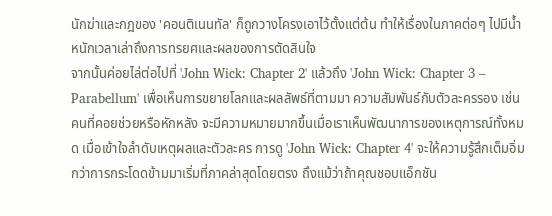นักฆ่าและกฎของ 'คอนติเนนทัล' ก็ถูกวางโครงเอาไว้ตั้งแต่ต้น ทำให้เรื่องในภาคต่อๆ ไปมีน้ำหนักเวลาเล่าถึงการทรยศและผลของการตัดสินใจ
จากนั้นค่อยไล่ต่อไปที่ 'John Wick: Chapter 2' แล้วถึง 'John Wick: Chapter 3 – Parabellum' เพื่อเห็นการขยายโลกและผลลัพธ์ที่ตามมา ความสัมพันธ์กับตัวละครรอง เช่น คนที่คอยช่วยหรือหักหลัง จะมีความหมายมากขึ้นเมื่อเราเห็นพัฒนาการของเหตุการณ์ทั้งหมด เมื่อเข้าใจลำดับเหตุผลและตัวละคร การดู 'John Wick: Chapter 4' จะให้ความรู้สึกเต็มอิ่มกว่าการกระโดดข้ามมาเริ่มที่ภาคล่าสุดโดยตรง ถึงแม้ว่าถ้าคุณชอบแอ็กชัน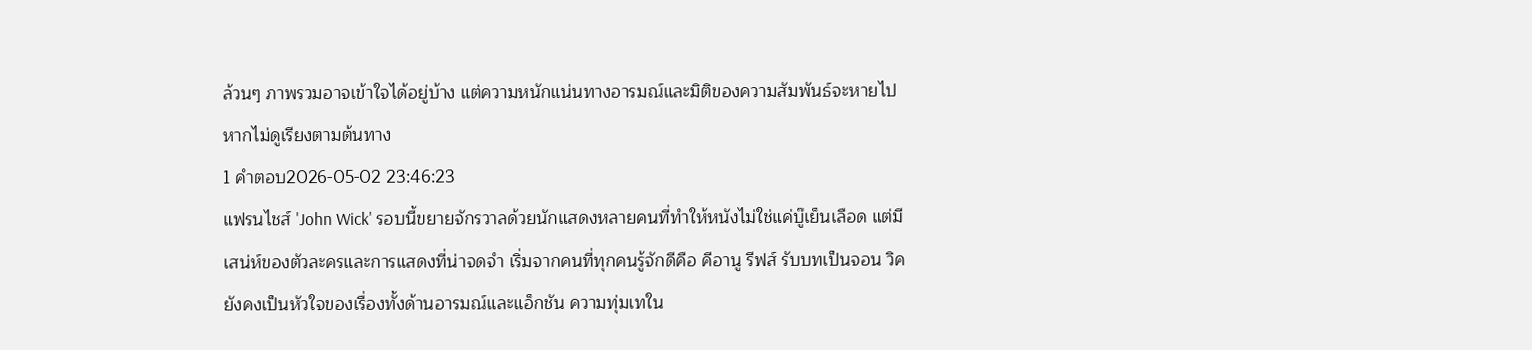ล้วนๆ ภาพรวมอาจเข้าใจได้อยู่บ้าง แต่ความหนักแน่นทางอารมณ์และมิติของความสัมพันธ์จะหายไปหากไม่ดูเรียงตามต้นทาง
1 คำตอบ2026-05-02 23:46:23
แฟรนไชส์ 'John Wick' รอบนี้ขยายจักรวาลด้วยนักแสดงหลายคนที่ทำให้หนังไม่ใช่แค่บู๊เย็นเลือด แต่มีเสน่ห์ของตัวละครและการแสดงที่น่าจดจำ เริ่มจากคนที่ทุกคนรู้จักดีคือ คีอานู รีฟส์ รับบทเป็นจอน วิค ยังคงเป็นหัวใจของเรื่องทั้งด้านอารมณ์และแอ็กชัน ความทุ่มเทใน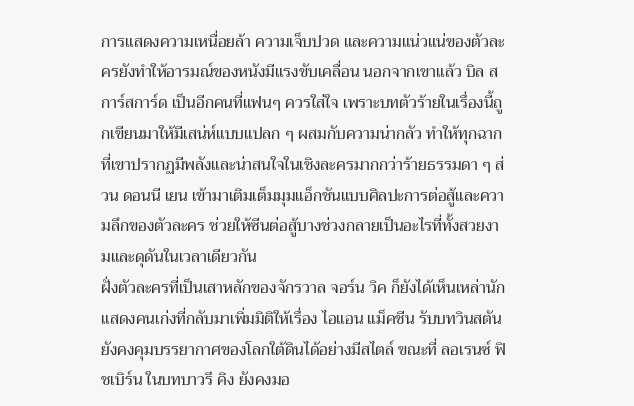การแสดงความเหนื่อยล้า ความเจ็บปวด และความแน่วแน่ของตัวละครยังทำให้อารมณ์ของหนังมีแรงขับเคลื่อน นอกจากเขาแล้ว บิล สการ์สการ์ด เป็นอีกคนที่แฟนๆ ควรใส่ใจ เพราะบทตัวร้ายในเรื่องนี้ถูกเขียนมาให้มีเสน่ห์แบบแปลก ๆ ผสมกับความน่ากลัว ทำให้ทุกฉากที่เขาปรากฏมีพลังและน่าสนใจในเชิงละครมากกว่าร้ายธรรมดา ๆ ส่วน ดอนนี เยน เข้ามาเติมเต็มมุมแอ็กชันแบบศิลปะการต่อสู้และความลึกของตัวละคร ช่วยให้ซีนต่อสู้บางช่วงกลายเป็นอะไรที่ทั้งสวยงามและดุดันในเวลาเดียวกัน
ฝั่งตัวละครที่เป็นเสาหลักของจักรวาล จอร์น วิค ก็ยังได้เห็นเหล่านักแสดงคนเก่งที่กลับมาเพิ่มมิติให้เรื่อง ไอแอน แม็คชีน รับบทวินสตัน ยังคงคุมบรรยากาศของโลกใต้ดินได้อย่างมีสไตล์ ขณะที่ ลอเรนซ์ ฟิชเบิร์น ในบทบาวรี คิง ยังคงมอ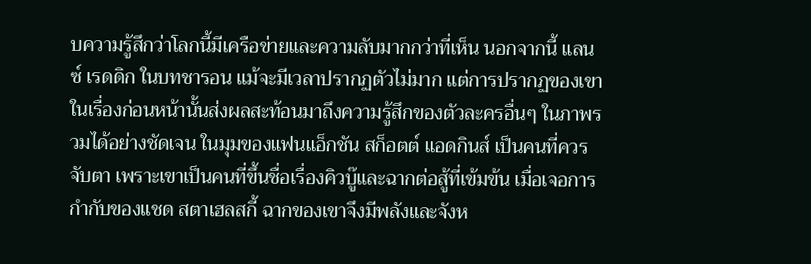บความรู้สึกว่าโลกนี้มีเครือข่ายและความลับมากกว่าที่เห็น นอกจากนี้ แลนซ์ เรดดิก ในบทชารอน แม้จะมีเวลาปรากฏตัวไม่มาก แต่การปรากฏของเขาในเรื่องก่อนหน้านั้นส่งผลสะท้อนมาถึงความรู้สึกของตัวละครอื่นๆ ในภาพรวมได้อย่างชัดเจน ในมุมของแฟนแอ็กชัน สก็อตต์ แอดกินส์ เป็นคนที่ควรจับตา เพราะเขาเป็นคนที่ขึ้นชื่อเรื่องคิวบู๊และฉากต่อสู้ที่เข้มข้น เมื่อเจอการกำกับของแชด สตาเฮลสกี้ ฉากของเขาจึงมีพลังและจังห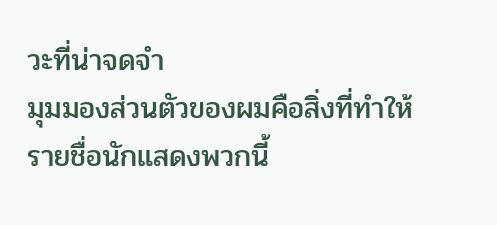วะที่น่าจดจำ
มุมมองส่วนตัวของผมคือสิ่งที่ทำให้รายชื่อนักแสดงพวกนี้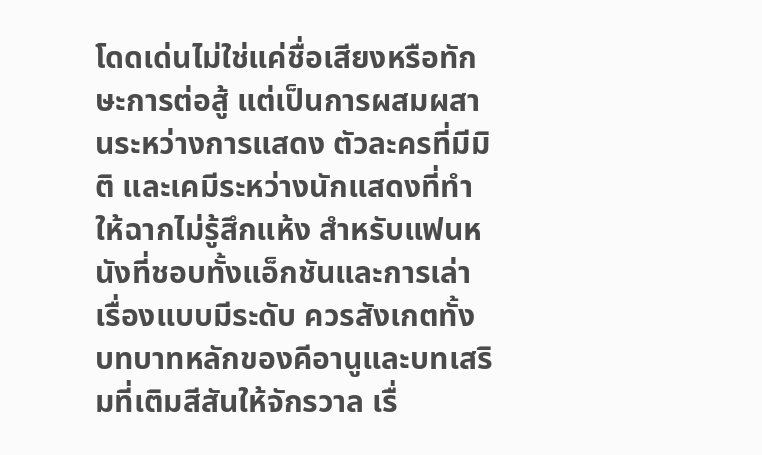โดดเด่นไม่ใช่แค่ชื่อเสียงหรือทักษะการต่อสู้ แต่เป็นการผสมผสานระหว่างการแสดง ตัวละครที่มีมิติ และเคมีระหว่างนักแสดงที่ทำให้ฉากไม่รู้สึกแห้ง สำหรับแฟนหนังที่ชอบทั้งแอ็กชันและการเล่าเรื่องแบบมีระดับ ควรสังเกตทั้งบทบาทหลักของคีอานูและบทเสริมที่เติมสีสันให้จักรวาล เรื่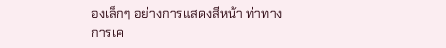องเล็กๆ อย่างการแสดงสีหน้า ท่าทางการเค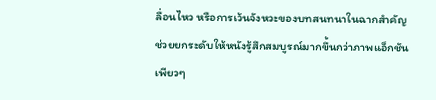ลื่อนไหว หรือการเว้นจังหวะของบทสนทนาในฉากสำคัญ ช่วยยกระดับให้หนังรู้สึกสมบูรณ์มากขึ้นกว่าภาพแอ็กชันเพียวๆ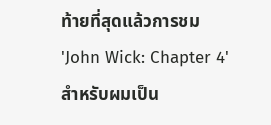ท้ายที่สุดแล้วการชม 'John Wick: Chapter 4' สำหรับผมเป็น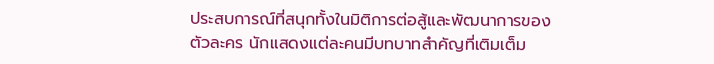ประสบการณ์ที่สนุกทั้งในมิติการต่อสู้และพัฒนาการของตัวละคร นักแสดงแต่ละคนมีบทบาทสำคัญที่เติมเต็ม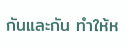กันและกัน ทำให้ห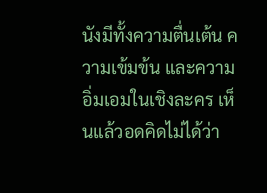นังมีทั้งความตื่นเต้น ความเข้มข้น และความอิ่มเอมในเชิงละคร เห็นแล้วอดคิดไม่ได้ว่า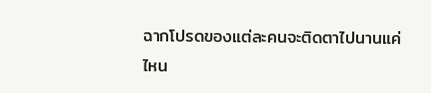ฉากโปรดของแต่ละคนจะติดตาไปนานแค่ไหน